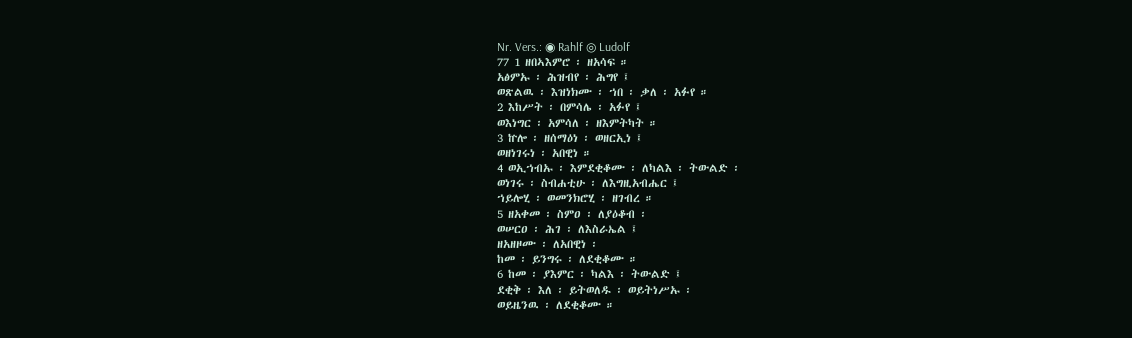Nr. Vers.: ◉ Rahlf ◎ Ludolf
77 1 ዘበኣእምሮ ፡ ዘአሳፍ ።
አፅምኡ ፡ ሕዝብየ ፡ ሕግየ ፤
ወጽልዉ ፡ እዝነክሙ ፡ ኀበ ፡ ቃለ ፡ አፉየ ።
2 እከሥት ፡ በምሳሌ ፡ አፉየ ፤
ወእነግር ፡ አምሳለ ፡ ዘእምትካት ።
3 ኵሎ ፡ ዘሰማዕነ ፡ ወዘርኢነ ፤
ወዘነገሩነ ፡ አበዊነ ።
4 ወኢኀብኡ ፡ እምደቂቆሙ ፡ ለካልእ ፡ ትውልድ ፡
ወነገሩ ፡ ስብሐቲሁ ፡ ለእግዚአብሔር ፤
ኀይሎሂ ፡ ወመንክሮሂ ፡ ዘገብረ ።
5 ዘአቀመ ፡ ስምዐ ፡ ለያዕቆብ ፡
ወሠርዐ ፡ ሕገ ፡ ለእስራኤል ፤
ዘአዘዞሙ ፡ ለአበዊነ ፡
ከመ ፡ ይንግሩ ፡ ለደቂቆሙ ።
6 ከመ ፡ ያእምር ፡ ካልእ ፡ ትውልድ ፤
ደቂቅ ፡ እለ ፡ ይትወለዱ ፡ ወይትነሥኡ ፡
ወይዜንዉ ፡ ለደቂቆሙ ።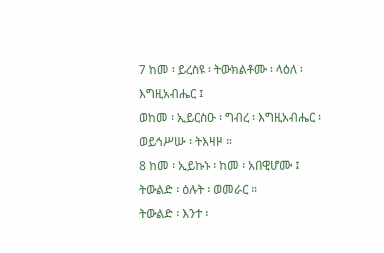7 ከመ ፡ ይረስዩ ፡ ትውክልቶሙ ፡ ላዕለ ፡ እግዚአብሔር ፤
ወከመ ፡ ኢይርስዑ ፡ ግብረ ፡ እግዚአብሔር ፡
ወይኅሥሡ ፡ ትእዛዞ ።
8 ከመ ፡ ኢይኩኑ ፡ ከመ ፡ አበዊሆሙ ፤
ትውልድ ፡ ዕሉት ፡ ወመራር ።
ትውልድ ፡ እንተ ፡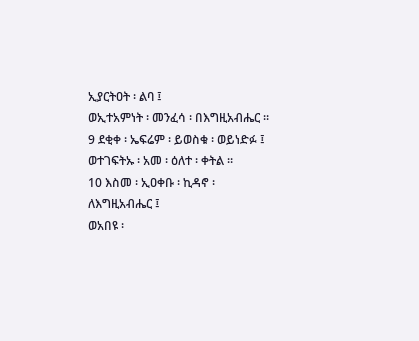ኢያርትዐት ፡ ልባ ፤
ወኢተአምነት ፡ መንፈሳ ፡ በእግዚአብሔር ።
9 ደቂቀ ፡ ኤፍሬም ፡ ይወስቁ ፡ ወይነድፉ ፤
ወተገፍትኡ ፡ አመ ፡ ዕለተ ፡ ቀትል ።
10 እስመ ፡ ኢዐቀቡ ፡ ኪዳኖ ፡ ለእግዚአብሔር ፤
ወአበዩ ፡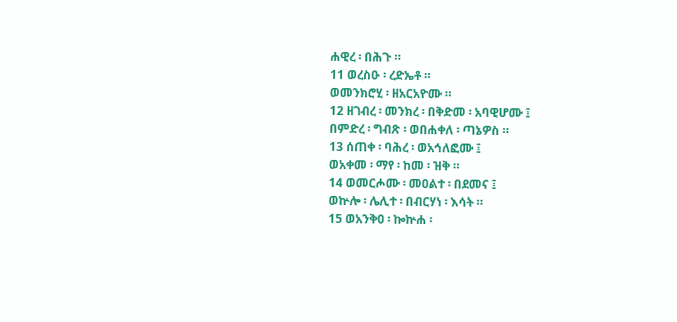ሐዊረ ፡ በሕጉ ።
11 ወረስዑ ፡ ረድኤቶ ።
ወመንክሮሂ ፡ ዘአርአዮሙ ።
12 ዘገብረ ፡ መንክረ ፡ በቅድመ ፡ አባዊሆሙ ፤
በምድረ ፡ ግብጽ ፡ ወበሐቀለ ፡ ጣኔዎስ ።
13 ሰጠቀ ፡ ባሕረ ፡ ወአኅለፎሙ ፤
ወአቀመ ፡ ማየ ፡ ከመ ፡ ዝቅ ።
14 ወመርሖሙ ፡ መዐልተ ፡ በደመና ፤
ወኵሎ ፡ ሌሊተ ፡ በብርሃነ ፡ እሳት ።
15 ወአንቅዐ ፡ ኰኵሐ ፡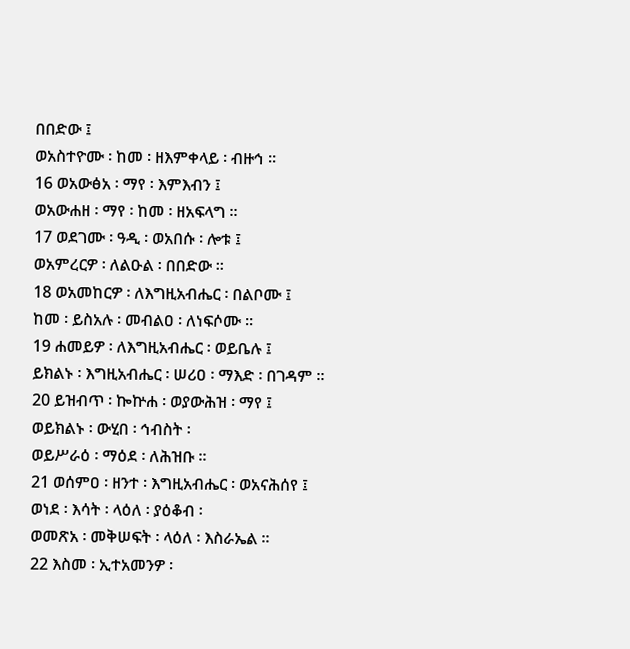በበድው ፤
ወአስተዮሙ ፡ ከመ ፡ ዘእምቀላይ ፡ ብዙኅ ።
16 ወአውፅአ ፡ ማየ ፡ እምእብን ፤
ወአውሐዘ ፡ ማየ ፡ ከመ ፡ ዘአፍላግ ።
17 ወደገሙ ፡ ዓዲ ፡ ወአበሱ ፡ ሎቱ ፤
ወአምረርዎ ፡ ለልዑል ፡ በበድው ።
18 ወአመከርዎ ፡ ለእግዚአብሔር ፡ በልቦሙ ፤
ከመ ፡ ይስአሉ ፡ መብልዐ ፡ ለነፍሶሙ ።
19 ሐመይዎ ፡ ለእግዚአብሔር ፡ ወይቤሉ ፤
ይክልኑ ፡ እግዚአብሔር ፡ ሠሪዐ ፡ ማእድ ፡ በገዳም ።
20 ይዝብጥ ፡ ኰኵሐ ፡ ወያውሕዝ ፡ ማየ ፤
ወይክልኑ ፡ ውሂበ ፡ ኅብስት ፡
ወይሥራዕ ፡ ማዕደ ፡ ለሕዝቡ ።
21 ወሰምዐ ፡ ዘንተ ፡ እግዚአብሔር ፡ ወአናሕሰየ ፤
ወነደ ፡ እሳት ፡ ላዕለ ፡ ያዕቆብ ፡
ወመጽአ ፡ መቅሠፍት ፡ ላዕለ ፡ እስራኤል ።
22 እስመ ፡ ኢተአመንዎ ፡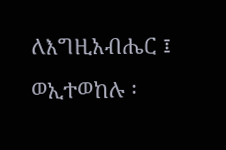ለእግዚአብሔር ፤
ወኢተወከሉ ፡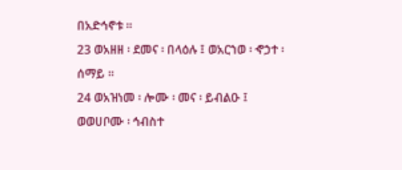በአድኅኖቱ ።
23 ወአዘዘ ፡ ደመና ፡ በላዕሉ ፤ ወአርኀወ ፡ ኆኃተ ፡ ሰማይ ።
24 ወአዝነመ ፡ ሎሙ ፡ መና ፡ ይብልዑ ፤
ወወሀቦሙ ፡ ኅብስተ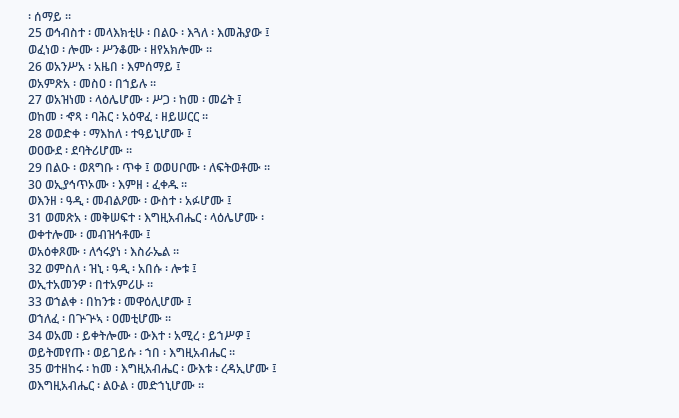፡ ሰማይ ።
25 ወኅብስተ ፡ መላእክቲሁ ፡ በልዑ ፡ እጓለ ፡ እመሕያው ፤
ወፈነወ ፡ ሎሙ ፡ ሥንቆሙ ፡ ዘየአክሎሙ ።
26 ወአንሥአ ፡ አዜበ ፡ እምሰማይ ፤
ወአምጽአ ፡ መስዐ ፡ በኀይሉ ።
27 ወአዝነመ ፡ ላዕሌሆሙ ፡ ሥጋ ፡ ከመ ፡ መሬት ፤
ወከመ ፡ ኆጻ ፡ ባሕር ፡ አዕዋፈ ፡ ዘይሠርር ።
28 ወወድቀ ፡ ማእከለ ፡ ተዓይኒሆሙ ፤
ወዐውደ ፡ ደባትሪሆሙ ።
29 በልዑ ፡ ወጸግቡ ፡ ጥቀ ፤ ወወሀቦሙ ፡ ለፍትወቶሙ ።
30 ወኢያኅጥኦሙ ፡ እምዘ ፡ ፈቀዱ ።
ወእንዘ ፡ ዓዲ ፡ መብልዖሙ ፡ ውስተ ፡ አፉሆሙ ፤
31 ወመጽአ ፡ መቅሠፍተ ፡ እግዚአብሔር ፡ ላዕሌሆሙ ፡
ወቀተሎሙ ፡ መብዝኅቶሙ ፤
ወአዕቀጾሙ ፡ ለኅሩያነ ፡ እስራኤል ።
32 ወምስለ ፡ ዝኒ ፡ ዓዲ ፡ አበሱ ፡ ሎቱ ፤
ወኢተአመንዎ ፡ በተአምሪሁ ።
33 ወኀልቀ ፡ በከንቱ ፡ መዋዕሊሆሙ ፤
ወኀለፈ ፡ በጕጕኣ ፡ ዐመቲሆሙ ።
34 ወአመ ፡ ይቀትሎሙ ፡ ውእተ ፡ አሚረ ፡ ይኀሥዎ ፤
ወይትመየጡ ፡ ወይገይሱ ፡ ኀበ ፡ እግዚአብሔር ።
35 ወተዘከሩ ፡ ከመ ፡ እግዚአብሔር ፡ ውእቱ ፡ ረዳኢሆሙ ፤
ወእግዚአብሔር ፡ ልዑል ፡ መድኀኒሆሙ ።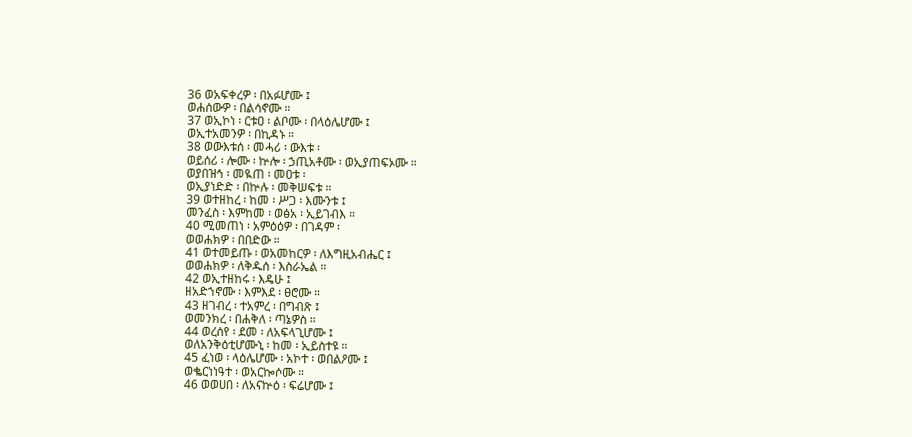36 ወአፍቀረዎ ፡ በአፉሆሙ ፤
ወሐሰውዎ ፡ በልሳኖሙ ።
37 ወኢኮነ ፡ ርቱዐ ፡ ልቦሙ ፡ በላዕሌሆሙ ፤
ወኢተአመንዎ ፡ በኪዳኑ ።
38 ወውእቱሰ ፡ መሓሪ ፡ ውእቱ ፡
ወይሰሪ ፡ ሎሙ ፡ ኵሎ ፡ ኃጢአቶሙ ፡ ወኢያጠፍኦሙ ።
ወያበዝኅ ፡ መዪጠ ፡ መዐቱ ፡
ወኢያነድድ ፡ በኵሉ ፡ መቅሠፍቱ ።
39 ወተዘከረ ፡ ከመ ፡ ሥጋ ፡ እሙንቱ ፤
መንፈስ ፡ እምከመ ፡ ወፅአ ፡ ኢይገብእ ።
40 ሚመጠነ ፡ አምዕዕዎ ፡ በገዳም ፡
ወወሐክዎ ፡ በበድው ።
41 ወተመይጡ ፡ ወአመከርዎ ፡ ለእግዚአብሔር ፤
ወወሐክዎ ፡ ለቅዱሰ ፡ እስራኤል ።
42 ወኢተዘከሩ ፡ እዴሁ ፤
ዘአድኀኖሙ ፡ እምእደ ፡ ፀሮሙ ።
43 ዘገብረ ፡ ተአምረ ፡ በግብጽ ፤
ወመንክረ ፡ በሐቅለ ፡ ጣኔዎስ ።
44 ወረሰየ ፡ ደመ ፡ ለአፍላጊሆሙ ፤
ወለአንቅዕቲሆሙኒ ፡ ከመ ፡ ኢይስተዩ ።
45 ፈነወ ፡ ላዕሌሆሙ ፡ አኮተ ፡ ወበልዖሙ ፤
ወቈርነነዓተ ፡ ወአርኰሶሙ ።
46 ወወሀበ ፡ ለአናኵዕ ፡ ፍሬሆሙ ፤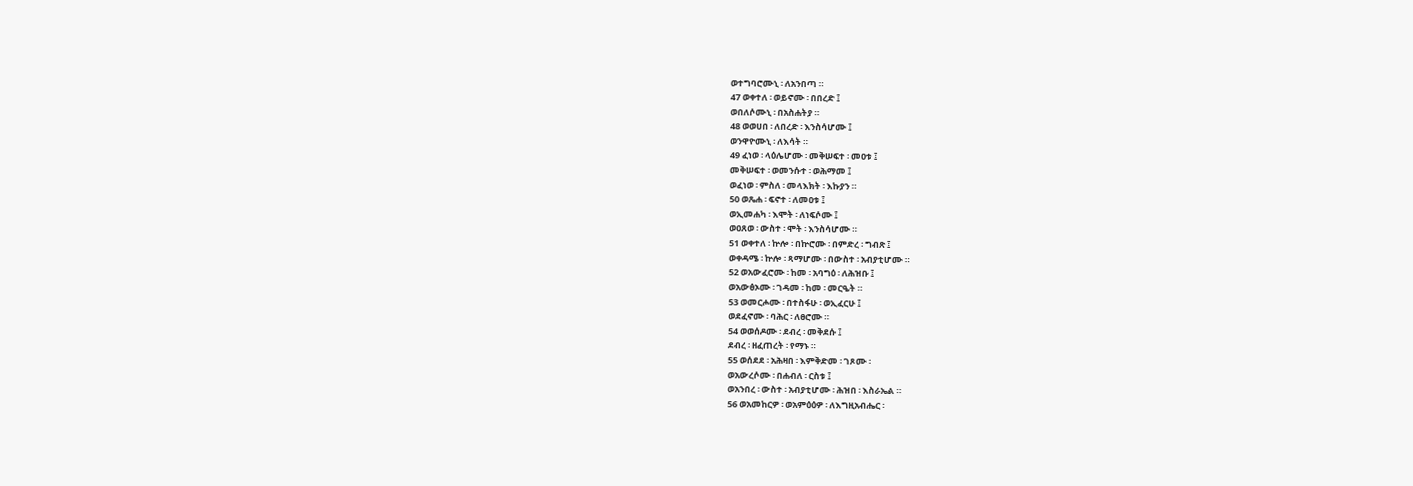ወተግባሮሙኒ ፡ ለአንበጣ ።
47 ወቀተለ ፡ ወይኖሙ ፡ በበረድ ፤
ወበለሶሙኒ ፡ በአስሐትያ ።
48 ወወሀበ ፡ ለበረድ ፡ እንስሳሆሙ ፤
ወንዋዮሙኒ ፡ ለእሳት ።
49 ፈነወ ፡ ላዕሌሆሙ ፡ መቅሠፍተ ፡ መዐቱ ፤
መቅሠፍተ ፡ ወመንሱተ ፡ ወሕማመ ፤
ወፈነወ ፡ ምስለ ፡ መላእክት ፡ እኩያን ።
50 ወጼሐ ፡ ፍኖተ ፡ ለመዐቱ ፤
ወኢመሐካ ፡ እሞት ፡ ለነፍሶሙ ፤
ወዐጸወ ፡ ውስተ ፡ ሞት ፡ እንስሳሆሙ ።
51 ወቀተለ ፡ ኵሎ ፡ በኵሮሙ ፡ በምድረ ፡ ግብጽ ፤
ወቀዳሜ ፡ ኵሎ ፡ ጻማሆሙ ፡ በውስተ ፡ አብያቲሆሙ ።
52 ወአውፈሮሙ ፡ ከመ ፡ አባግዕ ፡ ለሕዝቡ ፤
ወአውፅኦሙ ፡ ገዳመ ፡ ከመ ፡ መርዔት ።
53 ወመርሖሙ ፡ በተስፋሁ ፡ ወኢፈርሁ ፤
ወደፈኖሙ ፡ ባሕር ፡ ለፀሮሙ ።
54 ወወሰዶሙ ፡ ደብረ ፡ መቅደሱ ፤
ደብረ ፡ ዘፈጠረት ፡ የማኑ ።
55 ወሰደደ ፡ አሕዛበ ፡ እምቅድመ ፡ ገጾሙ ፡
ወአውረሶሙ ፡ በሐብለ ፡ ርስቱ ፤
ወአንበረ ፡ ውስተ ፡ አብያቲሆሙ ፡ ሕዝበ ፡ እስራኤል ።
56 ወአመከርዎ ፡ ወአምዕዕዎ ፡ ለእግዚአብሔር ፡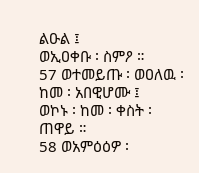ልዑል ፤
ወኢዐቀቡ ፡ ስምዖ ።
57 ወተመይጡ ፡ ወዐለዉ ፡ ከመ ፡ አበዊሆሙ ፤
ወኮኑ ፡ ከመ ፡ ቀስት ፡ ጠዋይ ።
58 ወአምዕዕዎ ፡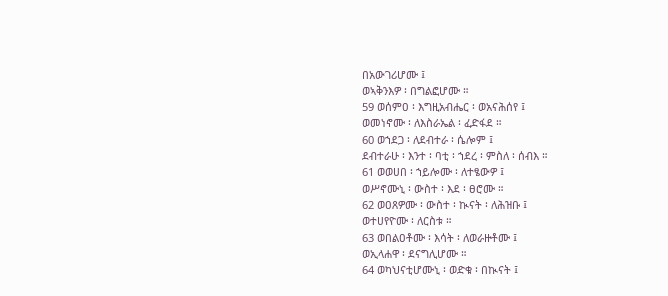በአውገሪሆሙ ፤
ወኣቅንእዎ ፡ በግልፎሆሙ ።
59 ወሰምዐ ፡ እግዚአብሔር ፡ ወአናሕሰየ ፤
ወመነኖሙ ፡ ለእስራኤል ፡ ፈድፋደ ።
60 ወኀደጋ ፡ ለደብተራ ፡ ሴሎም ፤
ደብተራሁ ፡ እንተ ፡ ባቲ ፡ ኀደረ ፡ ምስለ ፡ ሰብእ ።
61 ወወሀበ ፡ ኀይሎሙ ፡ ለተፄውዎ ፤
ወሥኖሙኒ ፡ ውስተ ፡ እደ ፡ ፀሮሙ ።
62 ወዐጸዎሙ ፡ ውስተ ፡ ኲናት ፡ ለሕዝቡ ፤
ወተሀየዮሙ ፡ ለርስቱ ።
63 ወበልዐቶሙ ፡ እሳት ፡ ለወራዙቶሙ ፤
ወኢላሐዋ ፡ ደናግሊሆሙ ።
64 ወካህናቲሆሙኒ ፡ ወድቁ ፡ በኲናት ፤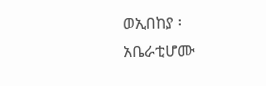ወኢበከያ ፡ አቤራቲሆሙ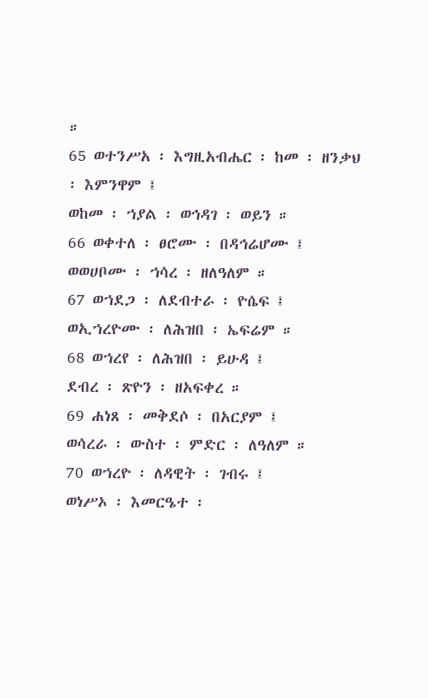።
65 ወተንሥአ ፡ እግዚአብሔር ፡ ከመ ፡ ዘንቃህ ፡ እምንዋም ፤
ወከመ ፡ ኀያል ፡ ወኅዳገ ፡ ወይን ።
66 ወቀተለ ፡ ፀሮሙ ፡ በዳኅሬሆሙ ፤
ወወሀቦሙ ፡ ኀሳረ ፡ ዘለዓለም ።
67 ወኀደጋ ፡ ለደብተራ ፡ ዮሴፍ ፤
ወኢኀረዮሙ ፡ ለሕዝበ ፡ ኤፍሬም ።
68 ወኀረየ ፡ ለሕዝበ ፡ ይሁዳ ፤
ደብረ ፡ ጽዮን ፡ ዘአፍቀረ ።
69 ሐነጸ ፡ መቅደሶ ፡ በአርያም ፤
ወሳረራ ፡ ውስተ ፡ ምድር ፡ ለዓለም ።
70 ወኀረዮ ፡ ለዳዊት ፡ ገብሩ ፤
ወነሥኦ ፡ እመርዔተ ፡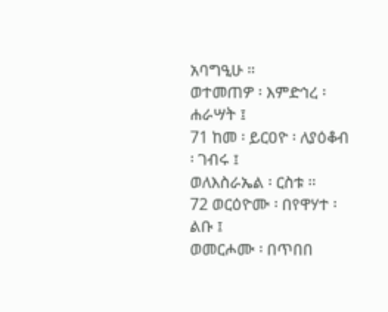አባግዒሁ ።
ወተመጠዎ ፡ እምድኅረ ፡ ሐራሣት ፤
71 ከመ ፡ ይርዐዮ ፡ ለያዕቆብ ፡ ገብሩ ፤
ወለእስራኤል ፡ ርስቱ ።
72 ወርዕዮሙ ፡ በየዋሃተ ፡ ልቡ ፤
ወመርሖሙ ፡ በጥበበ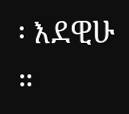፡ እደዊሁ ።